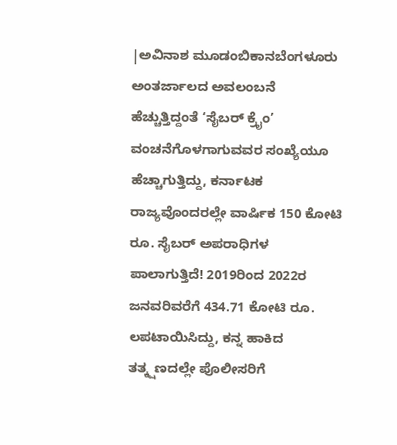|ಅವಿನಾಶ ಮೂಡಂಬಿಕಾನಬೆಂಗಳೂರು
ಅಂತರ್ಜಾಲದ ಅವಲಂಬನೆ ಹೆಚ್ಚುತ್ತಿದ್ದಂತೆ ‘ಸೈಬರ್ ಕ್ರೖೆಂ’ ವಂಚನೆಗೊಳಗಾಗುವವರ ಸಂಖ್ಯೆಯೂ ಹೆಚ್ಚಾಗುತ್ತಿದ್ದು, ಕರ್ನಾಟಕ ರಾಜ್ಯವೊಂದರಲ್ಲೇ ವಾರ್ಷಿಕ 150 ಕೋಟಿ ರೂ. ಸೈಬರ್ ಅಪರಾಧಿಗಳ ಪಾಲಾಗುತ್ತಿದೆ! 2019ರಿಂದ 2022ರ ಜನವರಿವರೆಗೆ 434.71 ಕೋಟಿ ರೂ. ಲಪಟಾಯಿಸಿದ್ದು, ಕನ್ನ ಹಾಕಿದ ತತ್ಕ್ಷಣದಲ್ಲೇ ಪೊಲೀಸರಿಗೆ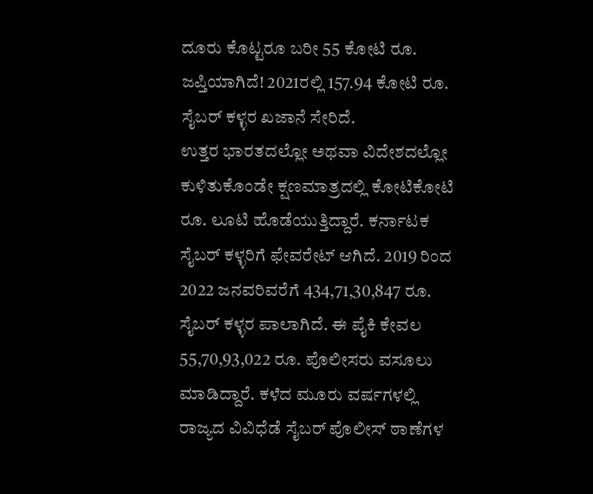ದೂರು ಕೊಟ್ಟರೂ ಬರೀ 55 ಕೋಟಿ ರೂ. ಜಪ್ತಿಯಾಗಿದೆ! 2021ರಲ್ಲಿ 157.94 ಕೋಟಿ ರೂ. ಸೈಬರ್ ಕಳ್ಳರ ಖಜಾನೆ ಸೇರಿದೆ.
ಉತ್ತರ ಭಾರತದಲ್ಲೋ ಅಥವಾ ವಿದೇಶದಲ್ಲೋ ಕುಳಿತುಕೊಂಡೇ ಕ್ಷಣಮಾತ್ರದಲ್ಲಿ ಕೋಟಿಕೋಟಿ ರೂ. ಲೂಟಿ ಹೊಡೆಯುತ್ತಿದ್ದಾರೆ. ಕರ್ನಾಟಕ ಸೈಬರ್ ಕಳ್ಳರಿಗೆ ಫೇವರೇಟ್ ಆಗಿದೆ. 2019 ರಿಂದ 2022 ಜನವರಿವರೆಗೆ 434,71,30,847 ರೂ. ಸೈಬರ್ ಕಳ್ಳರ ಪಾಲಾಗಿದೆ. ಈ ಪೈಕಿ ಕೇವಲ 55,70,93,022 ರೂ. ಪೊಲೀಸರು ವಸೂಲು ಮಾಡಿದ್ದಾರೆ. ಕಳೆದ ಮೂರು ವರ್ಷಗಳಲ್ಲಿ ರಾಜ್ಯದ ವಿವಿಧೆಡೆ ಸೈಬರ್ ಪೊಲೀಸ್ ಠಾಣೆಗಳ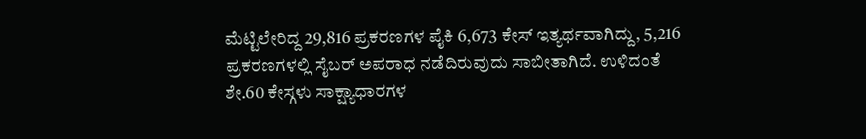ಮೆಟ್ಟಿಲೇರಿದ್ದ 29,816 ಪ್ರಕರಣಗಳ ಪೈಕಿ 6,673 ಕೇಸ್ ಇತ್ಯರ್ಥವಾಗಿದ್ದು, 5,216 ಪ್ರಕರಣಗಳಲ್ಲಿ ಸೈಬರ್ ಅಪರಾಧ ನಡೆದಿರುವುದು ಸಾಬೀತಾಗಿದೆ. ಉಳಿದಂತೆ ಶೇ.60 ಕೇಸ್ಗಳು ಸಾಕ್ಷ್ಯಾಧಾರಗಳ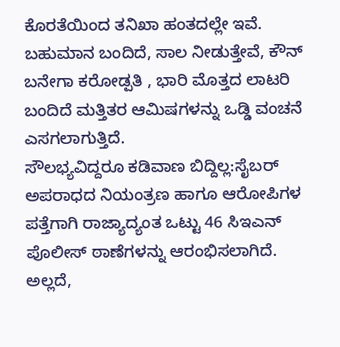ಕೊರತೆಯಿಂದ ತನಿಖಾ ಹಂತದಲ್ಲೇ ಇವೆ. ಬಹುಮಾನ ಬಂದಿದೆ, ಸಾಲ ನೀಡುತ್ತೇವೆ, ಕೌನ್ ಬನೇಗಾ ಕರೋಡ್ಪತಿ , ಭಾರಿ ಮೊತ್ತದ ಲಾಟರಿ ಬಂದಿದೆ ಮತ್ತಿತರ ಆಮಿಷಗಳನ್ನು ಒಡ್ಡಿ ವಂಚನೆ ಎಸಗಲಾಗುತ್ತಿದೆ.
ಸೌಲಭ್ಯವಿದ್ದರೂ ಕಡಿವಾಣ ಬಿದ್ದಿಲ್ಲ:ಸೈಬರ್ ಅಪರಾಧದ ನಿಯಂತ್ರಣ ಹಾಗೂ ಆರೋಪಿಗಳ ಪತ್ತೆಗಾಗಿ ರಾಜ್ಯಾದ್ಯಂತ ಒಟ್ಟು 46 ಸಿಇಎನ್ ಪೊಲೀಸ್ ಠಾಣೆಗಳನ್ನು ಆರಂಭಿಸಲಾಗಿದೆ. ಅಲ್ಲದೆ,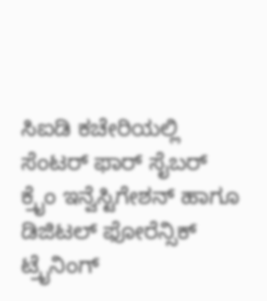ಸಿಐಡಿ ಕಚೇರಿಯಲ್ಲಿ ಸೆಂಟರ್ ಫಾರ್ ಸೈಬರ್ ಕ್ರೖೆಂ ಇನ್ವೆಸ್ಟಿಗೇಶನ್ ಹಾಗೂ ಡಿಜಿಟಲ್ ಫೋರೆನ್ಸಿಕ್ ಟ್ರೖೆನಿಂಗ್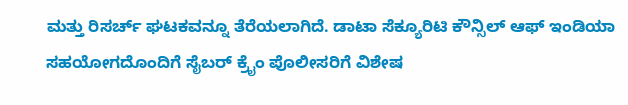ಮತ್ತು ರಿಸರ್ಚ್ ಘಟಕವನ್ನೂ ತೆರೆಯಲಾಗಿದೆ. ಡಾಟಾ ಸೆಕ್ಯೂರಿಟಿ ಕೌನ್ಸಿಲ್ ಆಫ್ ಇಂಡಿಯಾ ಸಹಯೋಗದೊಂದಿಗೆ ಸೈಬರ್ ಕ್ರೖೆಂ ಪೊಲೀಸರಿಗೆ ವಿಶೇಷ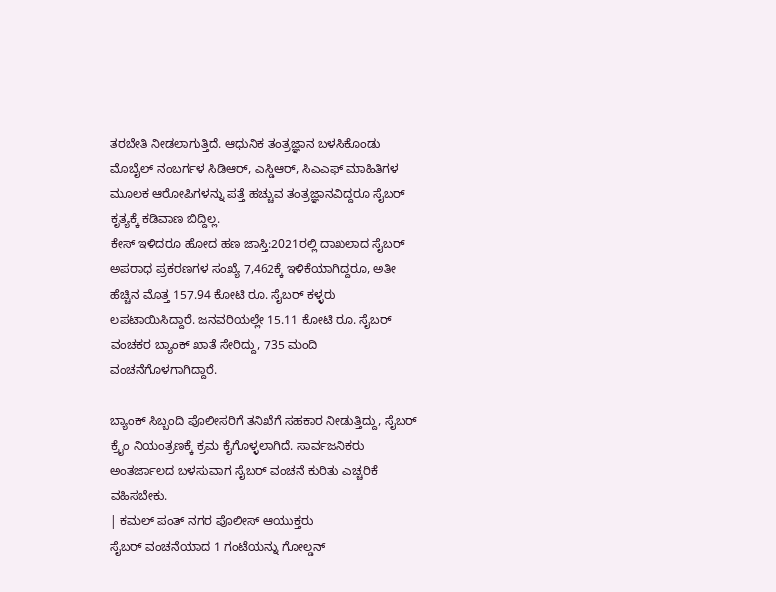ತರಬೇತಿ ನೀಡಲಾಗುತ್ತಿದೆ. ಆಧುನಿಕ ತಂತ್ರಜ್ಞಾನ ಬಳಸಿಕೊಂಡು ಮೊಬೈಲ್ ನಂಬರ್ಗಳ ಸಿಡಿಆರ್, ಎಸ್ಡಿಆರ್, ಸಿಎಎಫ್ ಮಾಹಿತಿಗಳ ಮೂಲಕ ಆರೋಪಿಗಳನ್ನು ಪತ್ತೆ ಹಚ್ಚುವ ತಂತ್ರಜ್ಞಾನವಿದ್ದರೂ ಸೈಬರ್ ಕೃತ್ಯಕ್ಕೆ ಕಡಿವಾಣ ಬಿದ್ದಿಲ್ಲ.
ಕೇಸ್ ಇಳಿದರೂ ಹೋದ ಹಣ ಜಾಸ್ತಿ:2021ರಲ್ಲಿ ದಾಖಲಾದ ಸೈಬರ್ ಅಪರಾಧ ಪ್ರಕರಣಗಳ ಸಂಖ್ಯೆ 7,462ಕ್ಕೆ ಇಳಿಕೆಯಾಗಿದ್ದರೂ, ಅತೀ ಹೆಚ್ಚಿನ ಮೊತ್ತ 157.94 ಕೋಟಿ ರೂ. ಸೈಬರ್ ಕಳ್ಳರು ಲಪಟಾಯಿಸಿದ್ದಾರೆ. ಜನವರಿಯಲ್ಲೇ 15.11 ಕೋಟಿ ರೂ. ಸೈಬರ್ ವಂಚಕರ ಬ್ಯಾಂಕ್ ಖಾತೆ ಸೇರಿದ್ದು, 735 ಮಂದಿ ವಂಚನೆಗೊಳಗಾಗಿದ್ದಾರೆ.

ಬ್ಯಾಂಕ್ ಸಿಬ್ಬಂದಿ ಪೊಲೀಸರಿಗೆ ತನಿಖೆಗೆ ಸಹಕಾರ ನೀಡುತ್ತಿದ್ದು, ಸೈಬರ್ ಕ್ರೖೆಂ ನಿಯಂತ್ರಣಕ್ಕೆ ಕ್ರಮ ಕೈಗೊಳ್ಳಲಾಗಿದೆ. ಸಾರ್ವಜನಿಕರು ಅಂತರ್ಜಾಲದ ಬಳಸುವಾಗ ಸೈಬರ್ ವಂಚನೆ ಕುರಿತು ಎಚ್ಚರಿಕೆ ವಹಿಸಬೇಕು.
| ಕಮಲ್ ಪಂತ್ ನಗರ ಪೊಲೀಸ್ ಆಯುಕ್ತರು
ಸೈಬರ್ ವಂಚನೆಯಾದ 1 ಗಂಟೆಯನ್ನು ಗೋಲ್ಡನ್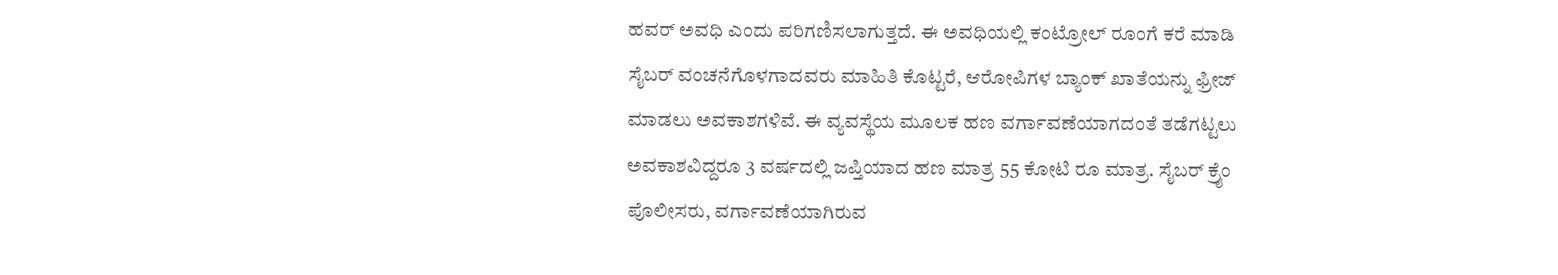ಹವರ್ ಅವಧಿ ಎಂದು ಪರಿಗಣಿಸಲಾಗುತ್ತದೆ. ಈ ಅವಧಿಯಲ್ಲಿ ಕಂಟ್ರೋಲ್ ರೂಂಗೆ ಕರೆ ಮಾಡಿ ಸೈಬರ್ ವಂಚನೆಗೊಳಗಾದವರು ಮಾಹಿತಿ ಕೊಟ್ಟರೆ, ಆರೋಪಿಗಳ ಬ್ಯಾಂಕ್ ಖಾತೆಯನ್ನು ಫ್ರೀಜ್ ಮಾಡಲು ಅವಕಾಶಗಳಿವೆ. ಈ ವ್ಯವಸ್ಥೆಯ ಮೂಲಕ ಹಣ ವರ್ಗಾವಣೆಯಾಗದಂತೆ ತಡೆಗಟ್ಟಲು ಅವಕಾಶವಿದ್ದರೂ 3 ವರ್ಷದಲ್ಲಿ ಜಪ್ತಿಯಾದ ಹಣ ಮಾತ್ರ 55 ಕೋಟಿ ರೂ ಮಾತ್ರ. ಸೈಬರ್ ಕ್ರೖೆಂ ಪೊಲೀಸರು, ವರ್ಗಾವಣೆಯಾಗಿರುವ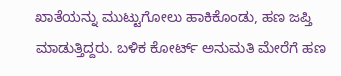ಖಾತೆಯನ್ನು ಮುಟ್ಟುಗೋಲು ಹಾಕಿಕೊಂಡು, ಹಣ ಜಪ್ತಿ ಮಾಡುತ್ತಿದ್ದರು. ಬಳಿಕ ಕೋರ್ಟ್ ಅನುಮತಿ ಮೇರೆಗೆ ಹಣ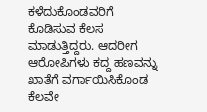ಕಳೆದುಕೊಂಡವರಿಗೆ ಕೊಡಿಸುವ ಕೆಲಸ ಮಾಡುತ್ತಿದ್ದರು. ಆದರೀಗ ಆರೋಪಿಗಳು ಕದ್ದ ಹಣವನ್ನು ಖಾತೆಗೆ ವರ್ಗಾಯಿಸಿಕೊಂಡ ಕೆಲವೇ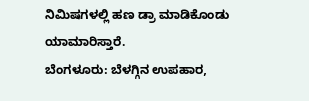ನಿಮಿಷಗಳಲ್ಲಿ ಹಣ ಡ್ರಾ ಮಾಡಿಕೊಂಡು ಯಾಮಾರಿಸ್ತಾರೆ.
ಬೆಂಗಳೂರು: ಬೆಳಗ್ಗಿನ ಉಪಹಾರ,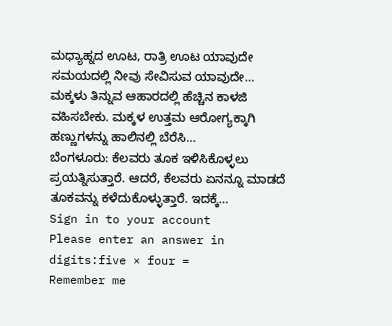ಮಧ್ಯಾಹ್ನದ ಊಟ, ರಾತ್ರಿ ಊಟ ಯಾವುದೇ ಸಮಯದಲ್ಲಿ ನೀವು ಸೇವಿಸುವ ಯಾವುದೇ…
ಮಕ್ಕಳು ತಿನ್ನುವ ಆಹಾರದಲ್ಲಿ ಹೆಚ್ಚಿನ ಕಾಳಜಿ ವಹಿಸಬೇಕು. ಮಕ್ಕಳ ಉತ್ತಮ ಆರೋಗ್ಯಕ್ಕಾಗಿ ಹಣ್ಣುಗಳನ್ನು ಹಾಲಿನಲ್ಲಿ ಬೆರೆಸಿ…
ಬೆಂಗಳೂರು: ಕೆಲವರು ತೂಕ ಇಳಿಸಿಕೊಳ್ಳಲು ಪ್ರಯತ್ನಿಸುತ್ತಾರೆ. ಆದರೆ, ಕೆಲವರು ಏನನ್ನೂ ಮಾಡದೆ ತೂಕವನ್ನು ಕಳೆದುಕೊಳ್ಳುತ್ತಾರೆ. ಇದಕ್ಕೆ…
Sign in to your account
Please enter an answer in digits:five × four =
Remember me